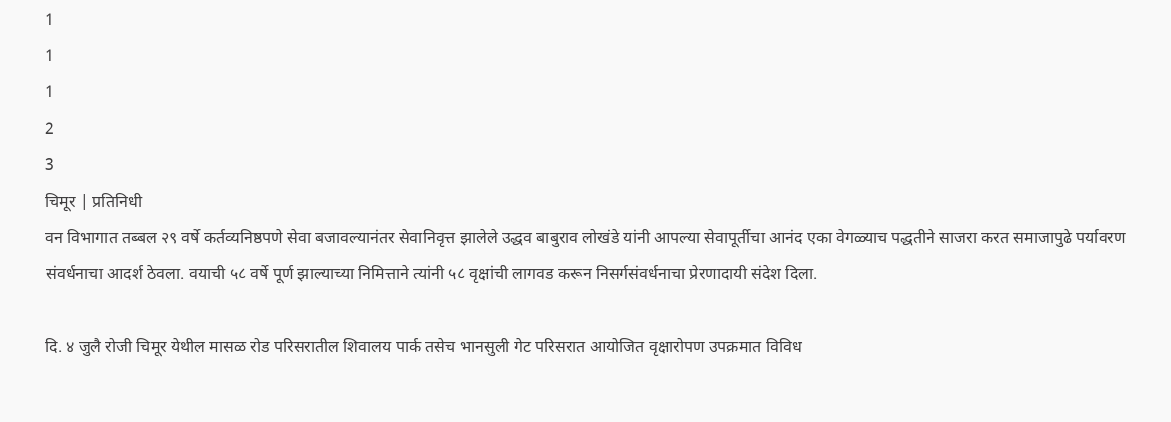1
1
1
2
3
चिमूर | प्रतिनिधी
वन विभागात तब्बल २९ वर्षे कर्तव्यनिष्ठपणे सेवा बजावल्यानंतर सेवानिवृत्त झालेले उद्धव बाबुराव लोखंडे यांनी आपल्या सेवापूर्तीचा आनंद एका वेगळ्याच पद्धतीने साजरा करत समाजापुढे पर्यावरण संवर्धनाचा आदर्श ठेवला. वयाची ५८ वर्षे पूर्ण झाल्याच्या निमित्ताने त्यांनी ५८ वृक्षांची लागवड करून निसर्गसंवर्धनाचा प्रेरणादायी संदेश दिला.

दि. ४ जुलै रोजी चिमूर येथील मासळ रोड परिसरातील शिवालय पार्क तसेच भानसुली गेट परिसरात आयोजित वृक्षारोपण उपक्रमात विविध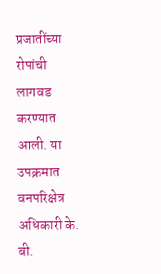प्रजातींच्या रोपांची लागवड करण्यात आली. या उपक्रमात वनपरिक्षेत्र अधिकारी के. बी.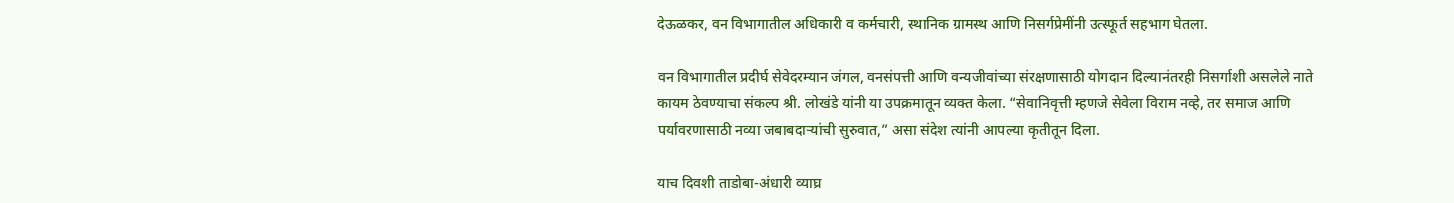देऊळकर, वन विभागातील अधिकारी व कर्मचारी, स्थानिक ग्रामस्थ आणि निसर्गप्रेमींनी उत्स्फूर्त सहभाग घेतला.

वन विभागातील प्रदीर्घ सेवेदरम्यान जंगल, वनसंपत्ती आणि वन्यजीवांच्या संरक्षणासाठी योगदान दिल्यानंतरही निसर्गाशी असलेले नाते कायम ठेवण्याचा संकल्प श्री. लोखंडे यांनी या उपक्रमातून व्यक्त केला. “सेवानिवृत्ती म्हणजे सेवेला विराम नव्हे, तर समाज आणि पर्यावरणासाठी नव्या जबाबदाऱ्यांची सुरुवात,” असा संदेश त्यांनी आपल्या कृतीतून दिला.

याच दिवशी ताडोबा-अंधारी व्याघ्र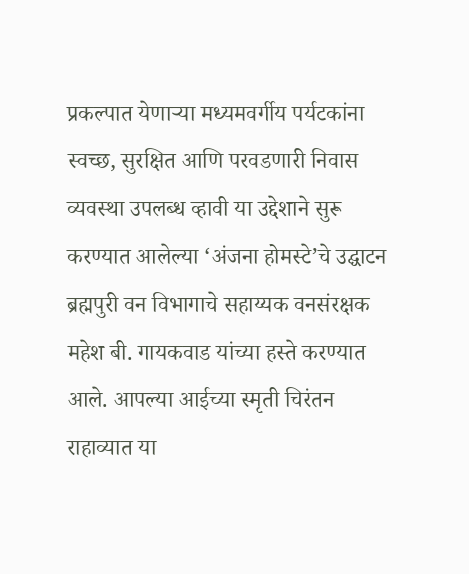प्रकल्पात येणाऱ्या मध्यमवर्गीय पर्यटकांना स्वच्छ, सुरक्षित आणि परवडणारी निवास व्यवस्था उपलब्ध व्हावी या उद्देशाने सुरू करण्यात आलेल्या ‘अंजना होमस्टे’चे उद्घाटन ब्रह्मपुरी वन विभागाचे सहाय्यक वनसंरक्षक महेश बी. गायकवाड यांच्या हस्ते करण्यात आले. आपल्या आईच्या स्मृती चिरंतन राहाव्यात या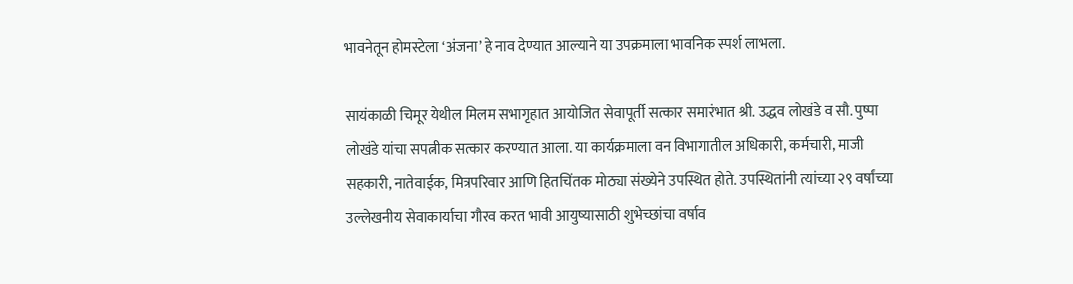भावनेतून होमस्टेला ‘अंजना’ हे नाव देण्यात आल्याने या उपक्रमाला भावनिक स्पर्श लाभला.

सायंकाळी चिमूर येथील मिलम सभागृहात आयोजित सेवापूर्ती सत्कार समारंभात श्री. उद्धव लोखंडे व सौ. पुष्पा लोखंडे यांचा सपत्नीक सत्कार करण्यात आला. या कार्यक्रमाला वन विभागातील अधिकारी, कर्मचारी, माजी सहकारी, नातेवाईक, मित्रपरिवार आणि हितचिंतक मोठ्या संख्येने उपस्थित होते. उपस्थितांनी त्यांच्या २९ वर्षांच्या उल्लेखनीय सेवाकार्याचा गौरव करत भावी आयुष्यासाठी शुभेच्छांचा वर्षाव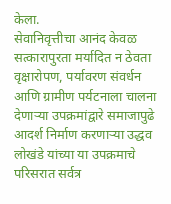केला.
सेवानिवृत्तीचा आनंद केवळ सत्कारापुरता मर्यादित न ठेवता वृक्षारोपण, पर्यावरण संवर्धन आणि ग्रामीण पर्यटनाला चालना देणाऱ्या उपक्रमांद्वारे समाजापुढे आदर्श निर्माण करणाऱ्या उद्धव लोखंडे यांच्या या उपक्रमाचे परिसरात सर्वत्र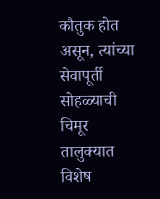कौतुक होत असून, त्यांच्या सेवापूर्ती सोहळ्याची चिमूर तालुक्यात विशेष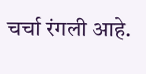चर्चा रंगली आहे.